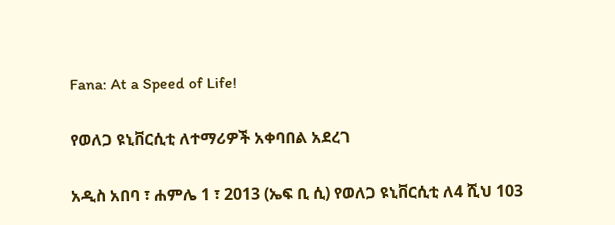Fana: At a Speed of Life!

የወለጋ ዩኒቨርሲቲ ለተማሪዎች አቀባበል አደረገ

አዲስ አበባ ፣ ሐምሌ 1 ፣ 2013 (ኤፍ ቢ ሲ) የወለጋ ዩኒቨርሲቲ ለ4 ሺህ 103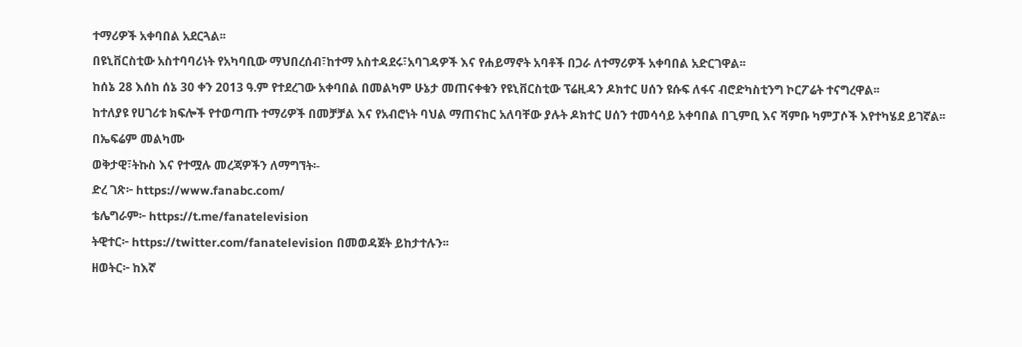ተማሪዎች አቀባበል አደርጓል፡፡
በዩኒቨርስቲው አስተባባሪነት የአካባቢው ማህበረሰብ፣ከተማ አስተዳደሩ፣አባገዳዎች እና የሐይማኖት አባቶች በጋራ ለተማሪዎች አቀባበል አድርገዋል፡፡
ከሰኔ 28 እሰከ ሰኔ 30 ቀን 2013 ዓ.ም የተደረገው አቀባበል በመልካም ሁኔታ መጠናቀቁን የዩኒቨርስቲው ፕሬዚዳን ዶክተር ሀሰን ዩሱፍ ለፋና ብሮድካስቲንግ ኮርፖሬት ተናግረዋል፡፡
ከተለያዩ የሀገሪቱ ክፍሎች የተወጣጡ ተማሪዎች በመቻቻል እና የአብሮነት ባህል ማጠናከር አለባቸው ያሉት ዶክተር ሀሰን ተመሳሳይ አቀባበል በጊምቢ እና ሻምቡ ካምፓሶች እየተካሄደ ይገኛል፡፡
በኤፍሬም መልካሙ
ወቅታዊ፣ትኩስ እና የተሟሉ መረጃዎችን ለማግኘት፡-
ድረ ገጽ፦ https://www.fanabc.com/
ቴሌግራም፦ https://t.me/fanatelevision
ትዊተር፦ https://twitter.com/fanatelevision በመወዳጀት ይከታተሉን፡፡
ዘወትር፦ ከእኛ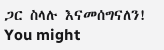ጋር ስላሉ እናመሰግናለን!
You might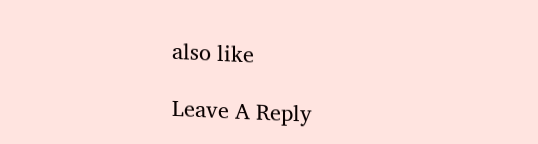also like

Leave A Reply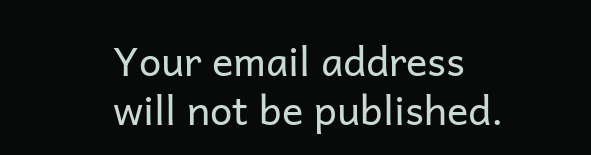Your email address will not be published.